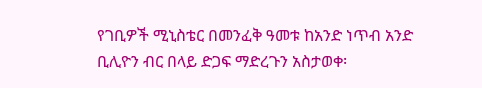የገቢዎች ሚኒስቴር በመንፈቅ ዓመቱ ከአንድ ነጥብ አንድ ቢሊዮን ብር በላይ ድጋፍ ማድረጉን አስታወቀ፡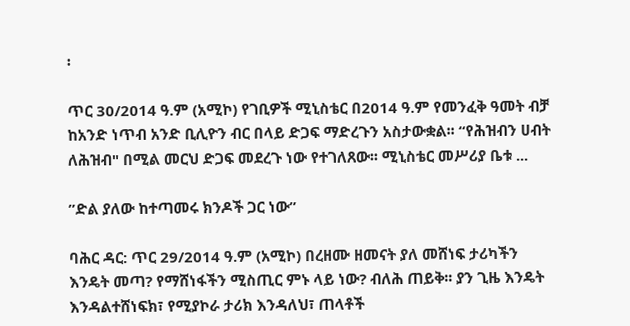፡

ጥር 30/2014 ዓ.ም (አሚኮ) የገቢዎች ሚኒስቴር በ2014 ዓ.ም የመንፈቅ ዓመት ብቻ ከአንድ ነጥብ አንድ ቢሊዮን ብር በላይ ድጋፍ ማድረጉን አስታውቋል፡፡ “የሕዝብን ሀብት ለሕዝብ" በሚል መርህ ድጋፍ መደረጉ ነው የተገለጸው፡፡ ሚኒስቴር መሥሪያ ቤቱ ...

ʺድል ያለው ከተጣመሩ ክንዶች ጋር ነው”

ባሕር ዳር: ጥር 29/2014 ዓ.ም (አሚኮ) በረዘሙ ዘመናት ያለ መሸነፍ ታሪካችን እንዴት መጣ? የማሸነፋችን ሚስጢር ምኑ ላይ ነው? ብለሕ ጠይቅ፡፡ ያን ጊዜ እንዴት እንዳልተሸነፍክ፣ የሚያኮራ ታሪክ እንዳለህ፣ ጠላቶች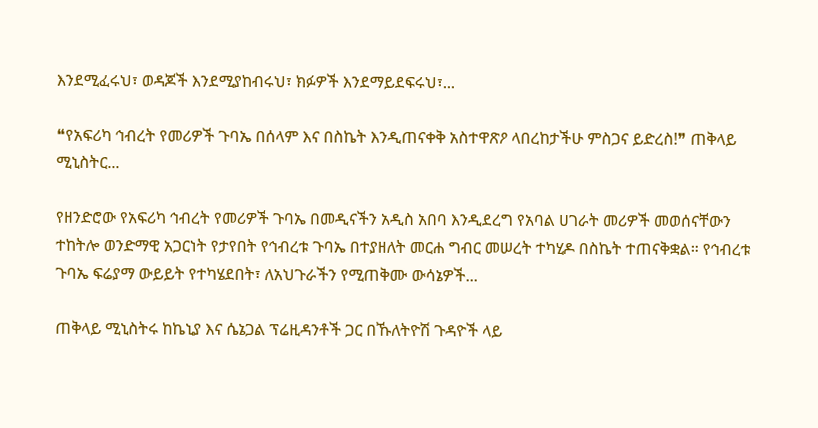እንደሚፈሩህ፣ ወዳጆች እንደሚያከብሩህ፣ ክፉዎች እንደማይደፍሩህ፣...

❝የአፍሪካ ኅብረት የመሪዎች ጉባኤ በሰላም እና በስኬት እንዲጠናቀቅ አስተዋጽዖ ላበረከታችሁ ምስጋና ይድረስ!❞ ጠቅላይ ሚኒስትር...

የዘንድሮው የአፍሪካ ኅብረት የመሪዎች ጉባኤ በመዲናችን አዲስ አበባ እንዲደረግ የአባል ሀገራት መሪዎች መወሰናቸውን ተከትሎ ወንድማዊ አጋርነት የታየበት የኅብረቱ ጉባኤ በተያዘለት መርሐ ግብር መሠረት ተካሂዶ በስኬት ተጠናቅቋል። የኅብረቱ ጉባኤ ፍሬያማ ውይይት የተካሄደበት፣ ለአህጉራችን የሚጠቅሙ ውሳኔዎች...

ጠቅላይ ሚኒስትሩ ከኬኒያ እና ሴኔጋል ፕሬዚዳንቶች ጋር በኹለትዮሽ ጉዳዮች ላይ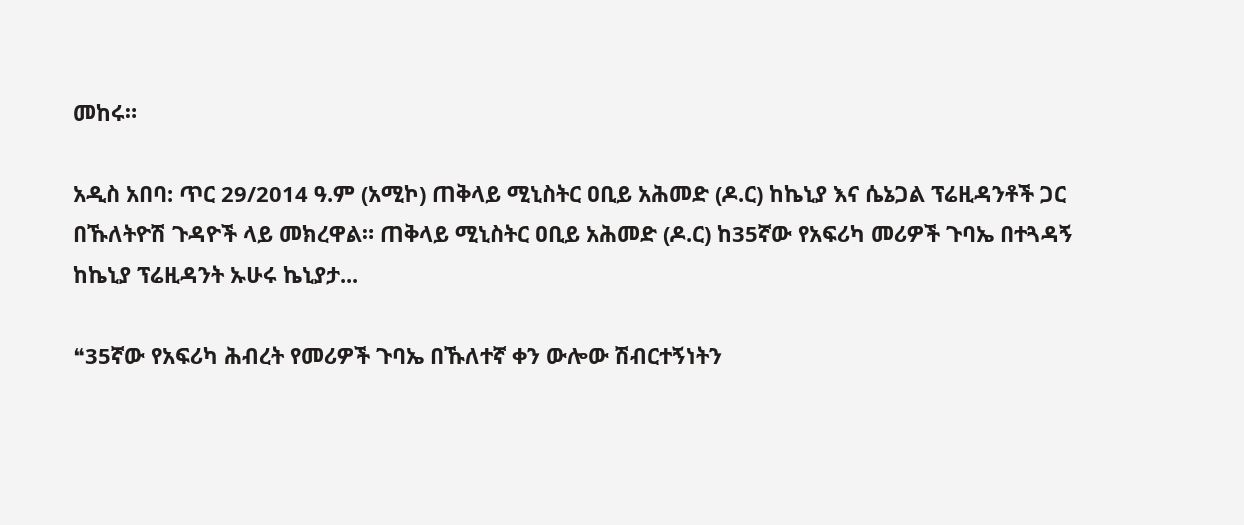መከሩ።

አዲስ አበባ: ጥር 29/2014 ዓ.ም (አሚኮ) ጠቅላይ ሚኒስትር ዐቢይ አሕመድ (ዶ.ር) ከኬኒያ እና ሴኔጋል ፕሬዚዳንቶች ጋር በኹለትዮሽ ጉዳዮች ላይ መክረዋል። ጠቅላይ ሚኒስትር ዐቢይ አሕመድ (ዶ.ር) ከ35ኛው የአፍሪካ መሪዎች ጉባኤ በተጓዳኝ ከኬኒያ ፕሬዚዳንት ኡሁሩ ኬኒያታ...

❝35ኛው የአፍሪካ ሕብረት የመሪዎች ጉባኤ በኹለተኛ ቀን ውሎው ሽብርተኝነትን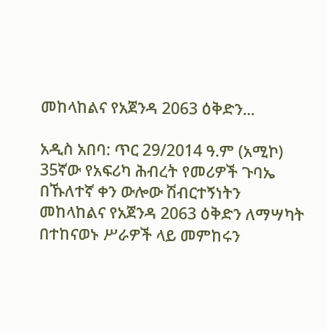መከላከልና የአጀንዳ 2063 ዕቅድን...

አዲስ አበባ: ጥር 29/2014 ዓ.ም (አሚኮ) 35ኛው የአፍሪካ ሕብረት የመሪዎች ጉባኤ በኹለተኛ ቀን ውሎው ሽብርተኝነትን መከላከልና የአጀንዳ 2063 ዕቅድን ለማሣካት በተከናወኑ ሥራዎች ላይ መምከሩን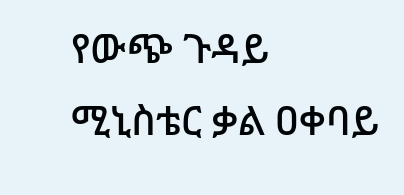የውጭ ጉዳይ ሚኒስቴር ቃል ዐቀባይ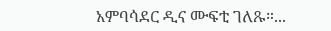አምባሳደር ዲና ሙፍቲ ገለጹ።...